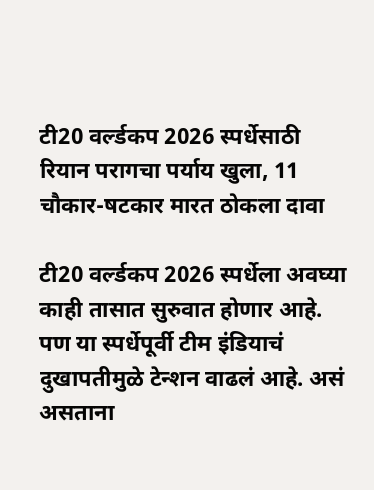टी20 वर्ल्डकप 2026 स्पर्धेसाठी रियान परागचा पर्याय खुला, 11 चौकार-षटकार मारत ठोकला दावा

टी20 वर्ल्डकप 2026 स्पर्धेला अवघ्या काही तासात सुरुवात होणार आहे. पण या स्पर्धेपूर्वी टीम इंडियाचं दुखापतीमुळे टेन्शन वाढलं आहे. असं असताना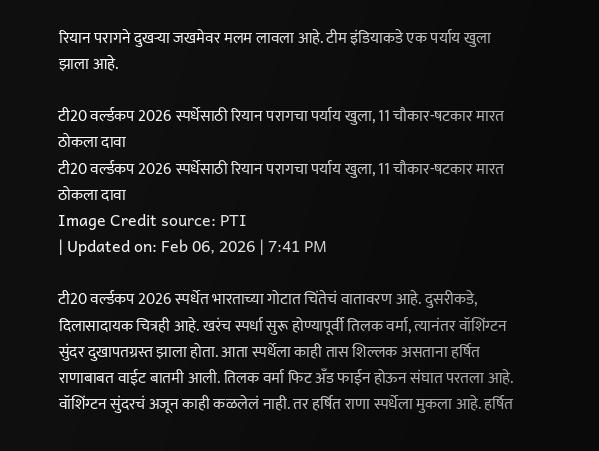रियान परागने दुखऱ्या जखमेवर मलम लावला आहे. टीम इंडियाकडे एक पर्याय खुला झाला आहे.

टी20 वर्ल्डकप 2026 स्पर्धेसाठी रियान परागचा पर्याय खुला, 11 चौकार-षटकार मारत ठोकला दावा
टी20 वर्ल्डकप 2026 स्पर्धेसाठी रियान परागचा पर्याय खुला, 11 चौकार-षटकार मारत ठोकला दावा
Image Credit source: PTI
| Updated on: Feb 06, 2026 | 7:41 PM

टी20 वर्ल्डकप 2026 स्पर्धेत भारताच्या गोटात चिंतेचं वातावरण आहे. दुसरीकडे, दिलासादायक चित्रही आहे. खरंच स्पर्धा सुरू होण्यापूर्वी तिलक वर्मा, त्यानंतर वॉशिंग्टन सुंदर दुखापतग्रस्त झाला होता. आता स्पर्धेला काही तास शिल्लक असताना हर्षित राणाबाबत वाईट बातमी आली. तिलक वर्मा फिट अँड फाईन होऊन संघात परतला आहे. वॉशिंग्टन सुंदरचं अजून काही कळलेलं नाही. तर हर्षित राणा स्पर्धेला मुकला आहे. हर्षित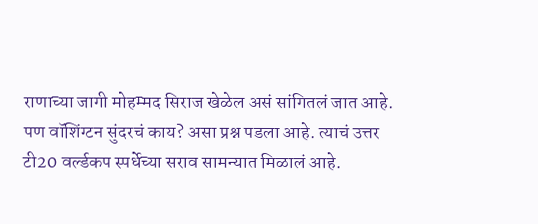राणाच्या जागी मोहम्मद सिराज खेळेल असं सांगितलं जात आहे. पण वॉशिंग्टन सुंदरचं काय? असा प्रश्न पडला आहे. त्याचं उत्तर टी20 वर्ल्डकप स्पर्धेच्या सराव सामन्यात मिळालं आहे.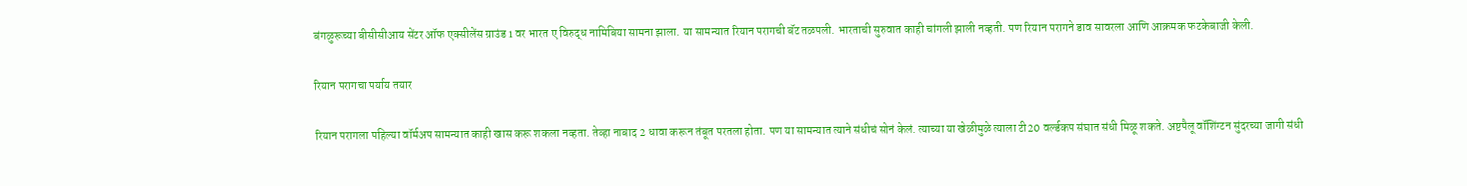बंगळुरूच्या बीसीसीआय सेंटर ऑफ एक्सीलेंस ग्राउंड 1 वर भारत ए विरुद्ध नामिबिया सामना झाला. या सामन्यात रियान परागची बॅट तळपली. भारताची सुरुवात काही चांगली झाली नव्हती. पण रियान परागने डाव सावरला आणि आक्रमक फटकेबाजी केली.

रियान परागचा पर्याय तयार

रियान परागला पहिल्या वॉर्मअप सामन्यात काही खास करू शकला नव्हता. तेव्हा नाबाद 2 धावा करून तंबूत परतला होता. पण या सामन्यात त्याने संधीचं सोनं केलं. त्याच्या या खेळीमुळे त्याला टी20 वर्ल्डकप संघात संधी मिळू शकते. अष्टपैलू वॉशिंग्टन सुंदरच्या जागी संधी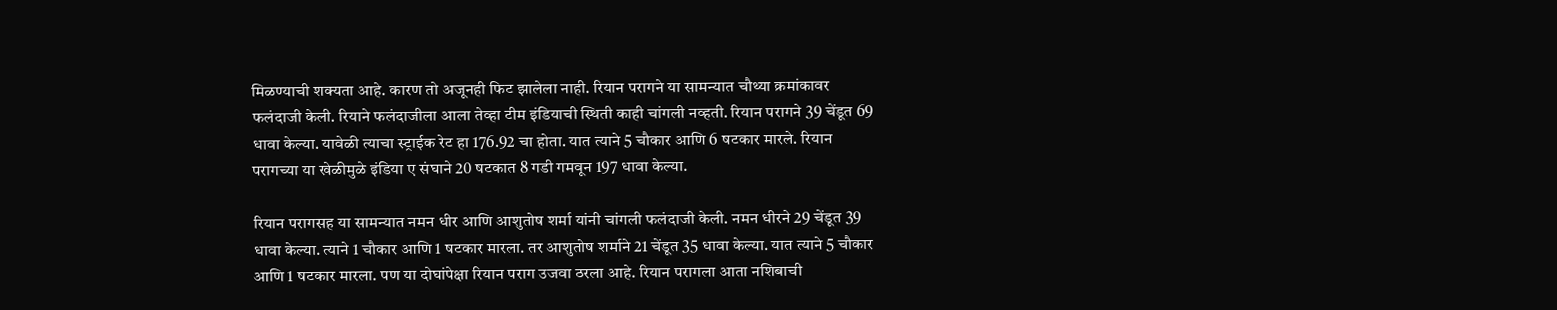मिळण्याची शक्यता आहे. कारण तो अजूनही फिट झालेला नाही. रियान परागने या सामन्यात चौथ्या क्रमांकावर फलंदाजी केली. रियाने फलंदाजीला आला तेव्हा टीम इंडियाची स्थिती काही चांगली नव्हती. रियान परागने 39 चेंडूत 69 धावा केल्या. यावेळी त्याचा स्ट्राईक रेट हा 176.92 चा होता. यात त्याने 5 चौकार आणि 6 षटकार मारले. रियान परागच्या या खेळीमुळे इंडिया ए संघाने 20 षटकात 8 गडी गमवून 197 धावा केल्या.

रियान परागसह या सामन्यात नमन धीर आणि आशुतोष शर्मा यांनी चांगली फलंदाजी केली. नमन धीरने 29 चेंडूत 39 धावा केल्या. त्याने 1 चौकार आणि 1 षटकार मारला. तर आशुतोष शर्माने 21 चेंडूत 35 धावा केल्या. यात त्याने 5 चौकार आणि 1 षटकार मारला. पण या दोघांपेक्षा रियान पराग उजवा ठरला आहे. रियान परागला आता नशिबाची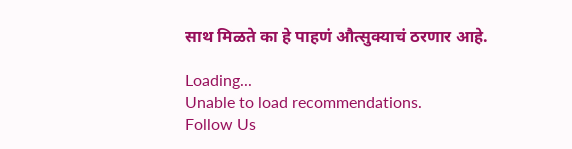साथ मिळते का हे पाहणं औत्सुक्याचं ठरणार आहे.

Loading...
Unable to load recommendations.
Follow Us